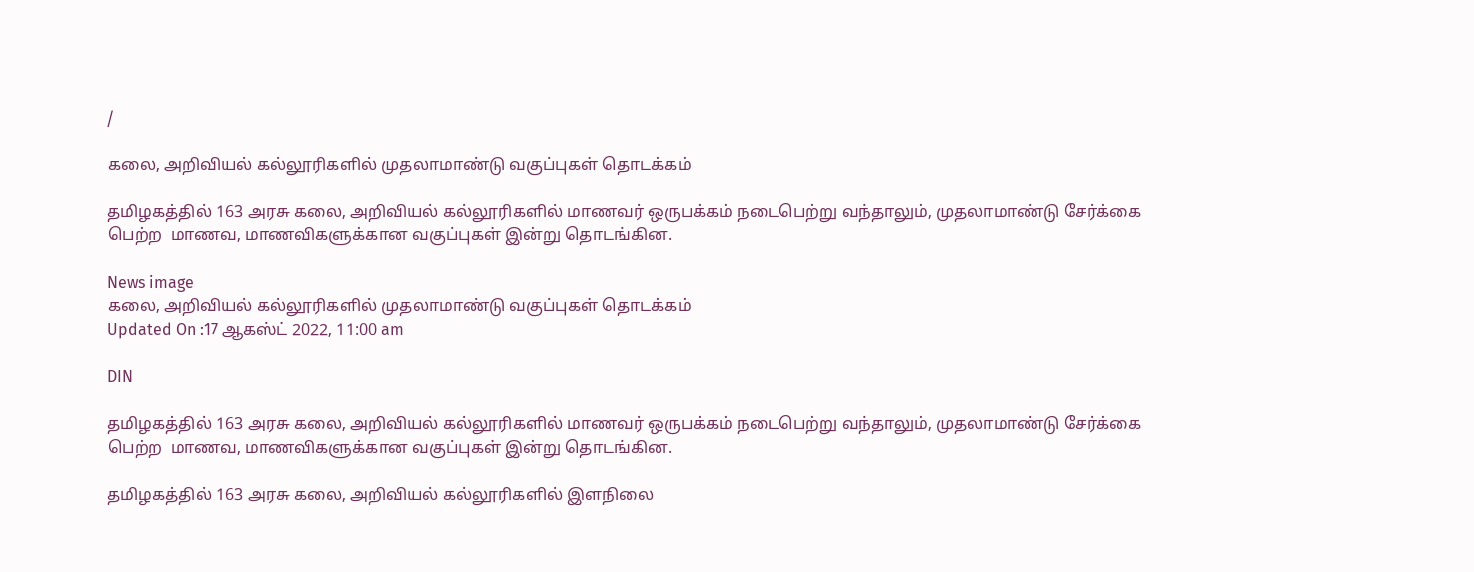/

கலை, அறிவியல் கல்லூரிகளில் முதலாமாண்டு வகுப்புகள் தொடக்கம்

தமிழகத்தில் 163 அரசு கலை, அறிவியல் கல்லூரிகளில் மாணவர் ஒருபக்கம் நடைபெற்று வந்தாலும், முதலாமாண்டு சேர்க்கை பெற்ற  மாணவ, மாணவிகளுக்கான வகுப்புகள் இன்று தொடங்கின.

News image
கலை, அறிவியல் கல்லூரிகளில் முதலாமாண்டு வகுப்புகள் தொடக்கம்
Updated On :17 ஆகஸ்ட் 2022, 11:00 am

DIN

தமிழகத்தில் 163 அரசு கலை, அறிவியல் கல்லூரிகளில் மாணவர் ஒருபக்கம் நடைபெற்று வந்தாலும், முதலாமாண்டு சேர்க்கை பெற்ற  மாணவ, மாணவிகளுக்கான வகுப்புகள் இன்று தொடங்கின.

தமிழகத்தில் 163 அரசு கலை, அறிவியல் கல்லூரிகளில் இளநிலை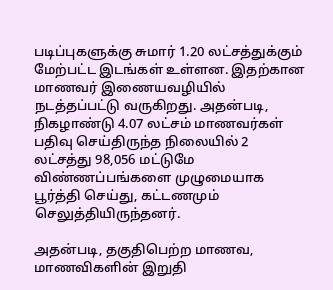படிப்புகளுக்கு சுமார் 1.20 லட்சத்துக்கும் மேற்பட்ட இடங்கள் உள்ளன. இதற்கான மாணவர் இணையவழியில் நடத்தப்பட்டு வருகிறது. அதன்படி, நிகழாண்டு 4.07 லட்சம் மாணவர்கள் பதிவு செய்திருந்த நிலையில் 2 லட்சத்து 98,056 மட்டுமே விண்ணப்பங்களை முழுமையாக பூர்த்தி செய்து, கட்டணமும் செலுத்தியிருந்தனர்.

அதன்படி, தகுதிபெற்ற மாணவ, மாணவிகளின் இறுதி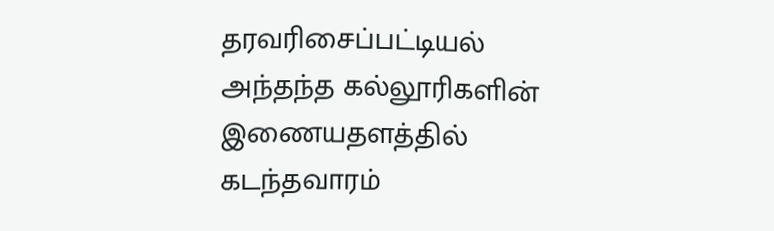தரவரிசைப்பட்டியல் அந்தந்த கல்லூரிகளின் இணையதளத்தில் கடந்தவாரம்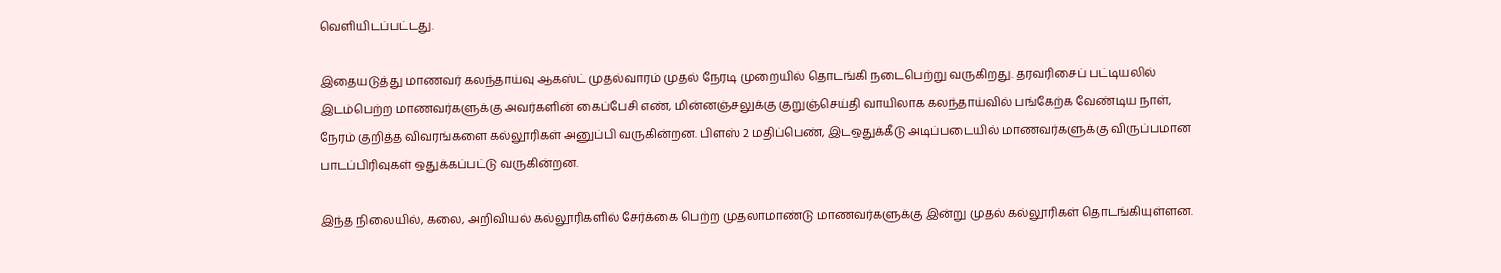வெளியிடப்பட்டது.

இதையடுத்து மாணவர் கலந்தாய்வு ஆகஸ்ட் முதல்வாரம் முதல் நேரடி முறையில் தொடங்கி நடைபெற்று வருகிறது. தரவரிசைப் பட்டியலில் இடம்பெற்ற மாணவர்களுக்கு அவர்களின் கைப்பேசி எண், மின்னஞ்சலுக்கு குறுஞ்செய்தி வாயிலாக கலந்தாய்வில் பங்கேற்க வேண்டிய நாள், நேரம் குறித்த விவரங்களை கல்லூரிகள் அனுப்பி வருகின்றன. பிளஸ் 2 மதிப்பெண், இடஒதுக்கீடு அடிப்படையில் மாணவர்களுக்கு விருப்பமான பாடப்பிரிவுகள் ஒதுக்கப்பட்டு வருகின்றன.

இந்த நிலையில், கலை, அறிவியல் கல்லூரிகளில் சேர்க்கை பெற்ற முதலாமாண்டு மாணவர்களுக்கு இன்று முதல் கல்லூரிகள் தொடங்கியுள்ளன.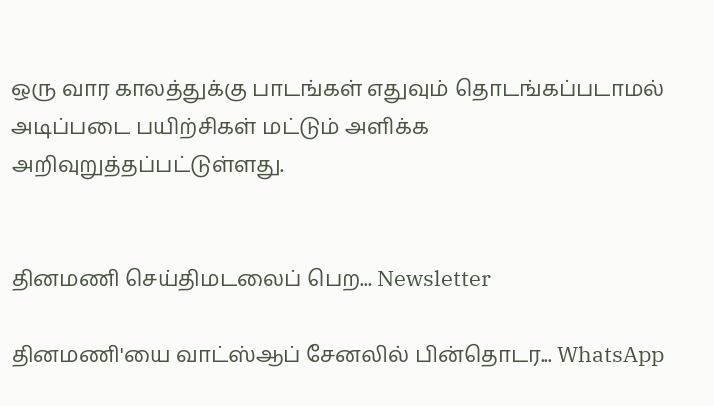ஒரு வார காலத்துக்கு பாடங்கள் எதுவும் தொடங்கப்படாமல் அடிப்படை பயிற்சிகள் மட்டும் அளிக்க அறிவுறுத்தப்பட்டுள்ளது.


தினமணி செய்திமடலைப் பெற... Newsletter

தினமணி'யை வாட்ஸ்ஆப் சேனலில் பின்தொடர... WhatsApp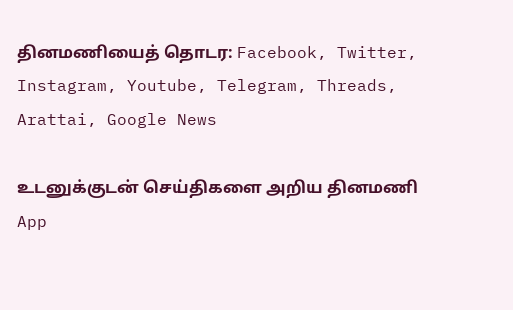தினமணியைத் தொடர: Facebook, Twitter, Instagram, Youtube, Telegram, Threads, Arattai, Google News

உடனுக்குடன் செய்திகளை அறிய தினமணி App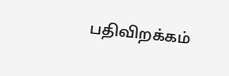பதிவிறக்கம்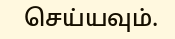செய்யவும்.